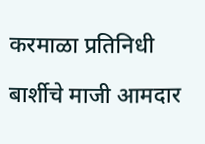करमाळा प्रतिनिधी

बार्शीचे माजी आमदार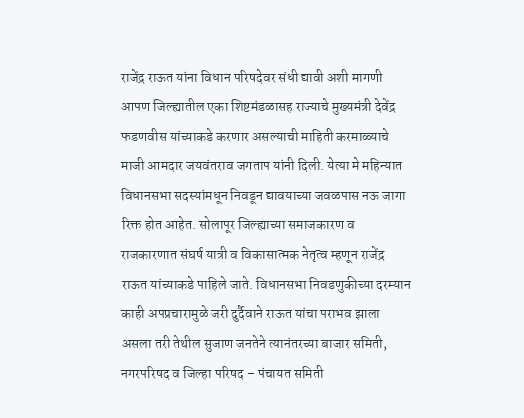राजेंद्र राऊत यांना विधान परिषदेवर संधी द्यावी अशी मागणी आपण जिल्ह्यातील एका शिष्टमंडळासह राज्याचे मुख्यमंत्री देवेंद्र फडणवीस यांच्याकडे करणार असल्याची माहिती करमाळ्याचे माजी आमदार जयवंतराव जगताप यांनी दिली. येत्या मे महिन्यात विधानसभा सदस्यांमधून निवडून द्यावयाच्या जवळपास नऊ जागा रिक्त होत आहेत. सोलापूर जिल्ह्याच्या समाजकारण व राजकारणात संघर्ष यात्री व विकासात्मक नेतृत्व म्हणून राजेंद्र राऊत यांच्याकडे पाहिले जाते. विधानसभा निवडणुकीच्या दरम्यान काही अपप्रचारामुळे जरी दुर्दैवाने राऊत यांचा पराभव झाला असला तरी तेथील सुजाण जनतेने त्यानंतरच्या बाजार समिती, नगरपरिषद व जिल्हा परिषद – पंचायत समिती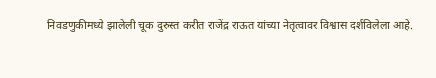निवडणुकीमध्ये झालेली चूक दुरुस्त करीत राजेंद्र राऊत यांच्या नेतृत्वावर विश्वास दर्शविलेला आहे.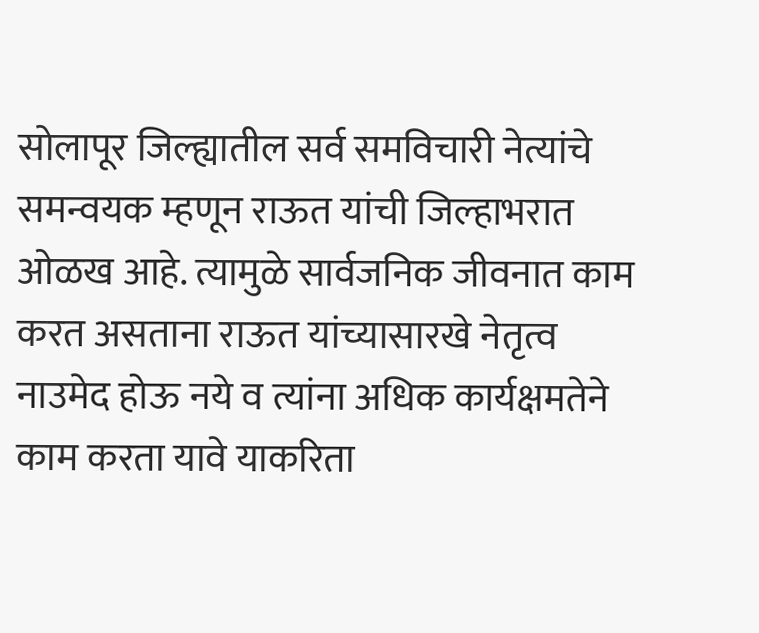सोलापूर जिल्ह्यातील सर्व समविचारी नेत्यांचे समन्वयक म्हणून राऊत यांची जिल्हाभरात ओळख आहे. त्यामुळे सार्वजनिक जीवनात काम करत असताना राऊत यांच्यासारखे नेतृत्व नाउमेद होऊ नये व त्यांना अधिक कार्यक्षमतेने काम करता यावे याकरिता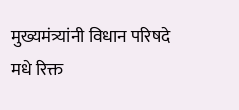मुख्यमंत्र्यांनी विधान परिषदे मधे रिक्त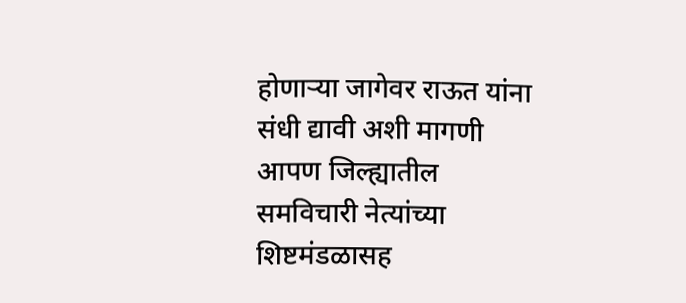होणाऱ्या जागेवर राऊत यांना संधी द्यावी अशी मागणी आपण जिल्ह्यातील समविचारी नेत्यांच्या शिष्टमंडळासह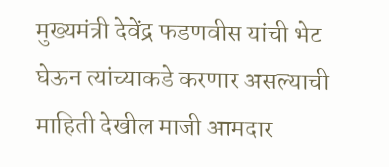मुख्यमंत्री देवेंद्र फडणवीस यांची भेट घेऊन त्यांच्याकडे करणार असल्याची माहिती देखील माजी आमदार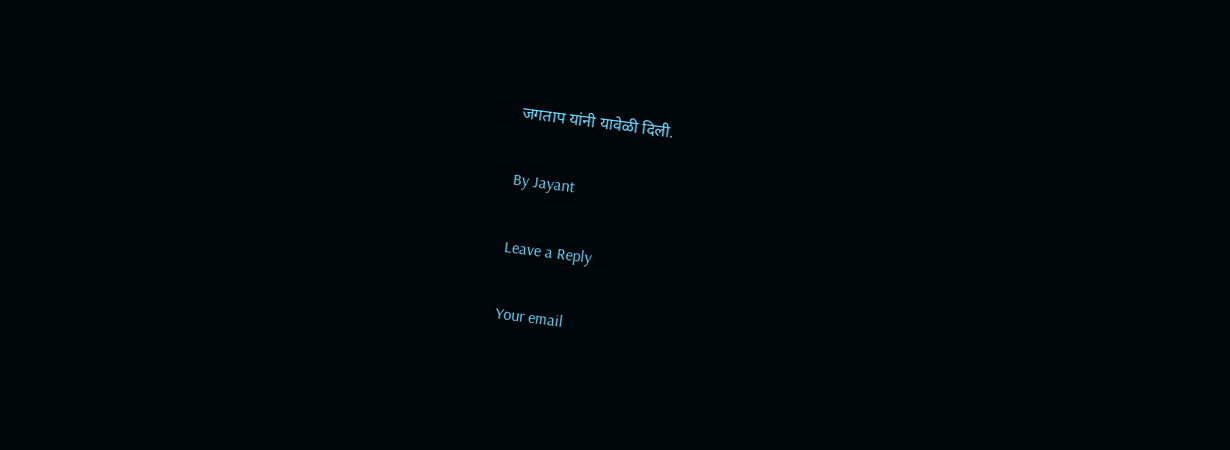जगताप यांनी यावेळी दिली.

By Jayant

Leave a Reply

Your email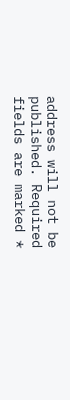address will not be published. Required fields are marked *